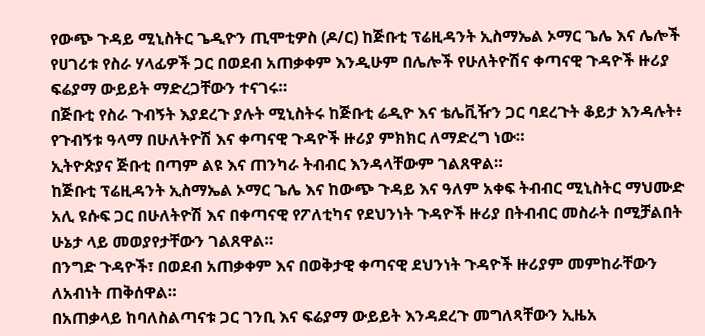የውጭ ጉዳይ ሚኒስትር ጌዲዮን ጢሞቲዎስ (ዶ/ር) ከጅቡቲ ፕሬዚዳንት ኢስማኤል ኦማር ጌሌ እና ሌሎች የሀገሪቱ የስራ ሃላፊዎች ጋር በወደብ አጠቃቀም እንዲሁም በሌሎች የሁለትዮሽና ቀጣናዊ ጉዳዮች ዙሪያ ፍሬያማ ውይይት ማድረጋቸውን ተናገሩ።
በጅቡቲ የስራ ጉብኝት እያደረጉ ያሉት ሚኒስትሩ ከጅቡቲ ሬዲዮ እና ቴሌቪዥን ጋር ባደረጉት ቆይታ እንዳሉት፥ የጉብኝቱ ዓላማ በሁለትዮሽ እና ቀጣናዊ ጉዳዮች ዙሪያ ምክክር ለማድረግ ነው።
ኢትዮጵያና ጅቡቲ በጣም ልዩ እና ጠንካራ ትብብር እንዳላቸውም ገልጸዋል።
ከጅቡቲ ፕሬዚዳንት ኢስማኤል ኦማር ጌሌ እና ከውጭ ጉዳይ እና ዓለም አቀፍ ትብብር ሚኒስትር ማህሙድ አሊ ዩሱፍ ጋር በሁለትዮሽ እና በቀጣናዊ የፖለቲካና የደህንነት ጉዳዮች ዙሪያ በትብብር መስራት በሚቻልበት ሁኔታ ላይ መወያየታቸውን ገልጸዋል።
በንግድ ጉዳዮች፣ በወደብ አጠቃቀም እና በወቅታዊ ቀጣናዊ ደህንነት ጉዳዮች ዙሪያም መምከራቸውን ለአብነት ጠቅሰዋል።
በአጠቃላይ ከባለስልጣናቱ ጋር ገንቢ እና ፍሬያማ ውይይት እንዳደረጉ መግለጻቸውን ኢዜአ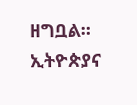ዘግቧል።
ኢትዮጵያና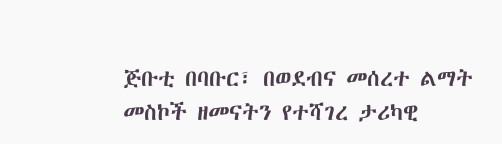ጅቡቲ በባቡር፣ በወደብና መሰረተ ልማት መስኮች ዘመናትን የተሻገረ ታሪካዊ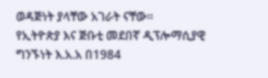ወዳጅነት ያላቸው አገራት ናቸው።
የኢትዮጵያ እና ጅቡቲ መደበኛ ዲፕሎማሲያዊ ግንኙነት እ.አ.አ በ1984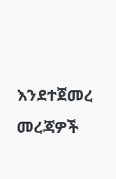እንደተጀመረ መረጃዎች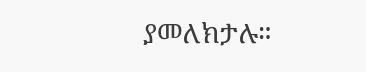ያመለክታሉ።